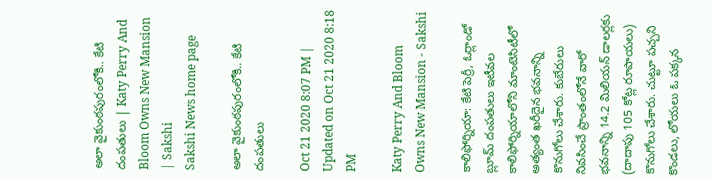అలా వైకుంఠపురంలోకి.. కేటి దంపతులు | Katy Perry And Bloom Owns New Mansion | Sakshi
Sakshi News home page

అలా వైకుంఠపురంలోకి.. కేటి దంపతులు

Oct 21 2020 8:07 PM | Updated on Oct 21 2020 8:18 PM

Katy Perry And Bloom Owns New Mansion - Sakshi

కాలిఫోర్నియా: కేటి పెర్రీ, ఓర్లాండో బ్లూమ్‌ దంపతులు ఇటీవల కాలిఫోర్నియాలోని మాంటెసిటీలో అత్యంత ఖరీదైన భవనాన్ని కొనుగోలు చేశారు. కుబేరులు నివసించే ప్రాంతంలోనే వారో భవనాన్ని 14.2 మిలియన్‌ డాలర్లకు (దాదాపు 105 కోట్ల రూపాయలు) కొనుగోలు చేశారు. చుట్టూ పచ్చని కొండలు, లోయలు ఓ పక్కన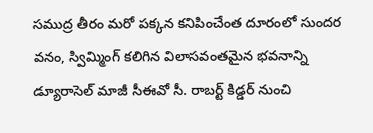సముద్ర తీరం మరో పక్కన కనిపించేంత దూరంలో సుందర వనం, స్విమ్మింగ్‌ కలిగిన విలాసవంతమైన భవనాన్ని డ్యూరాసెల్‌ మాజీ సీఈవో సీ. రాబర్ట్‌ కిడ్డర్‌ నుంచి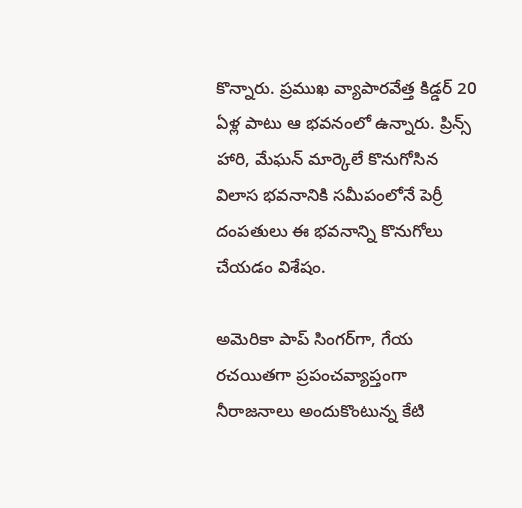కొన్నారు. ప్రముఖ వ్యాపారవేత్త కిడ్డర్‌ 20 ఏళ్ల పాటు ఆ భవనంలో ఉన్నారు. ప్రిన్స్‌ హారి, మేఘన్‌ మార్కెలే కొనుగోసిన విలాస భవనానికి సమీపంలోనే పెర్రీ దంపతులు ఈ భవనాన్ని కొనుగోలు చేయడం విశేషం.

అమెరికా పాప్‌ సింగర్‌గా, గేయ రచయితగా ప్రపంచవ్యాప్తంగా నీరాజనాలు అందుకొంటున్న కేటి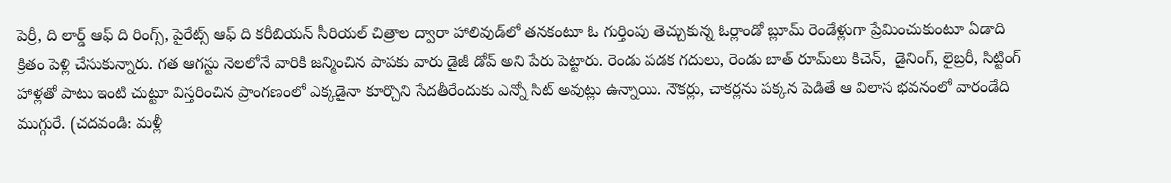పెర్రీ, ది లార్డ్‌ ఆఫ్‌ ది రింగ్స్, పైరేట్స్‌ ఆఫ్‌ ది కరీబియన్‌ సీరియల్‌ చిత్రాల ద్వారా హాలివుడ్‌లో తనకంటూ ఓ గుర్తింపు తెచ్చుకున్న ఓర్లాండో బ్లూమ్‌ రెండేళ్లుగా ప్రేమించుకుంటూ ఏడాది క్రితం పెళ్లి చేసుకున్నారు. గత ఆగస్టు నెలలోనే వారికి జన్మించిన పాపకు వారు డైజీ డోవ్‌ అని పేరు పెట్టారు. రెండు పడక గదులు, రెండు బాత్‌ రూమ్‌లు కిచెన్,  డైనింగ్, లైబ్రరీ, సిట్టింగ్‌ హాళ్లతో పాటు ఇంటి చుట్టూ విస్తరించిన ప్రాంగణంలో ఎక్కడైనా కూర్చొని సేదతీరేందుకు ఎన్నో సిట్‌ అవుట్లు ఉన్నాయి. నౌకర్లు, చాకర్లను పక్కన పెడితే ఆ విలాస భవనంలో వారండేది ముగ్గురే. (చదవండి: మ‌ళ్లీ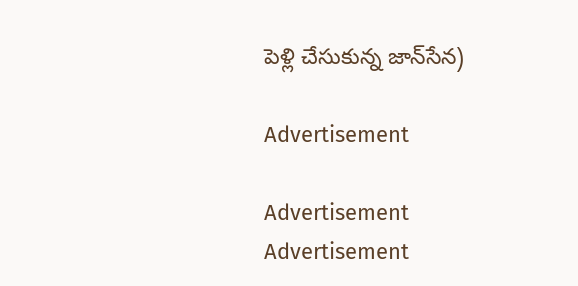పెళ్లి చేసుకున్న జాన్‌సేన‌)

Advertisement

Advertisement
Advertisement